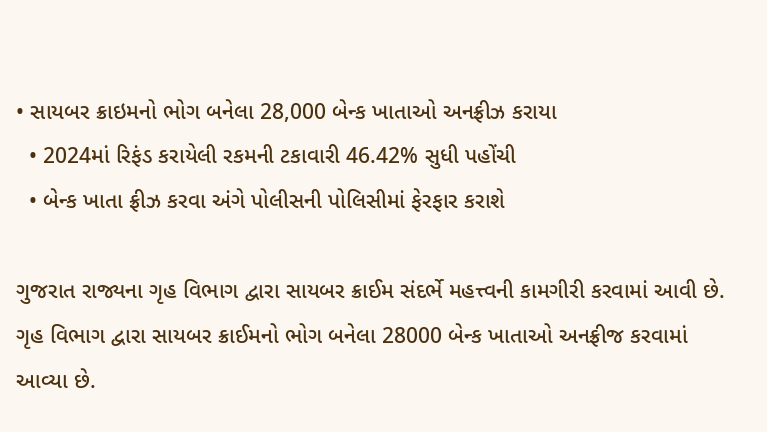• સાયબર ક્રાઇમનો ભોગ બનેલા 28,000 બેન્ક ખાતાઓ અનફ્રીઝ કરાયા
  • 2024માં રિફંડ કરાયેલી રકમની ટકાવારી 46.42% સુધી પહોંચી
  • બેન્ક ખાતા ફ્રીઝ કરવા અંગે પોલીસની પોલિસીમાં ફેરફાર કરાશે

ગુજરાત રાજ્યના ગૃહ વિભાગ દ્વારા સાયબર ક્રાઈમ સંદર્ભે મહત્ત્વની કામગીરી કરવામાં આવી છે. ગૃહ વિભાગ દ્વારા સાયબર ક્રાઈમનો ભોગ બનેલા 28000 બેન્ક ખાતાઓ અનફ્રીજ કરવામાં આવ્યા છે.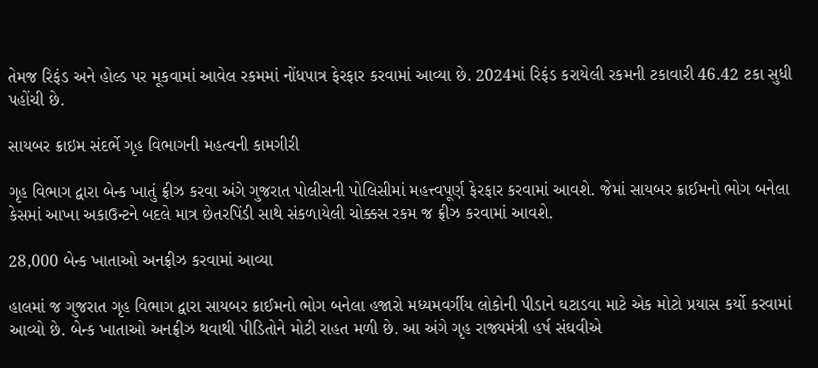તેમજ રિફંડ અને હોલ્ડ પર મૂકવામાં આવેલ રકમમાં નોંધપાત્ર ફેરફાર કરવામાં આવ્યા છે. 2024માં રિફંડ કરાયેલી રકમની ટકાવારી 46.42 ટકા સુધી પહોંચી છે.

સાયબર ક્રાઇમ સંદર્ભે ગૃહ વિભાગની મહત્વની કામગીરી

ગૃહ વિભાગ દ્વારા બેન્ક ખાતું ફ્રીઝ કરવા અંગે ગુજરાત પોલીસની પોલિસીમાં મહત્ત્વપૂર્ણ ફેરફાર કરવામાં આવશે. જેમાં સાયબર ક્રાઈમનો ભોગ બનેલા કેસમાં આખા અકાઉન્ટને બદલે માત્ર છેતરપિંડી સાથે સંકળાયેલી ચોક્કસ રકમ જ ફ્રીઝ કરવામાં આવશે.

28,000 બેન્ક ખાતાઓ અનફ્રીઝ કરવામાં આવ્યા

હાલમાં જ ગુજરાત ગૃહ વિભાગ દ્વારા સાયબર ક્રાઈમનો ભોગ બનેલા હજારો મધ્યમવર્ગીય લોકોની પીડાને ઘટાડવા માટે એક મોટો પ્રયાસ કર્યો કરવામાં આવ્યો છે. બેન્ક ખાતાઓ અનફ્રીઝ થવાથી પીડિતોને મોટી રાહત મળી છે. આ અંગે ગૃહ રાજ્યમંત્રી હર્ષ સંઘવીએ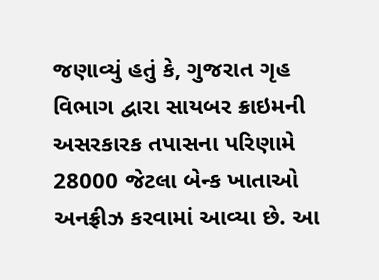જણાવ્યું હતું કે, ગુજરાત ગૃહ વિભાગ દ્વારા સાયબર ક્રાઇમની અસરકારક તપાસના પરિણામે 28000 જેટલા બેન્ક ખાતાઓ અનફ્રીઝ કરવામાં આવ્યા છે. આ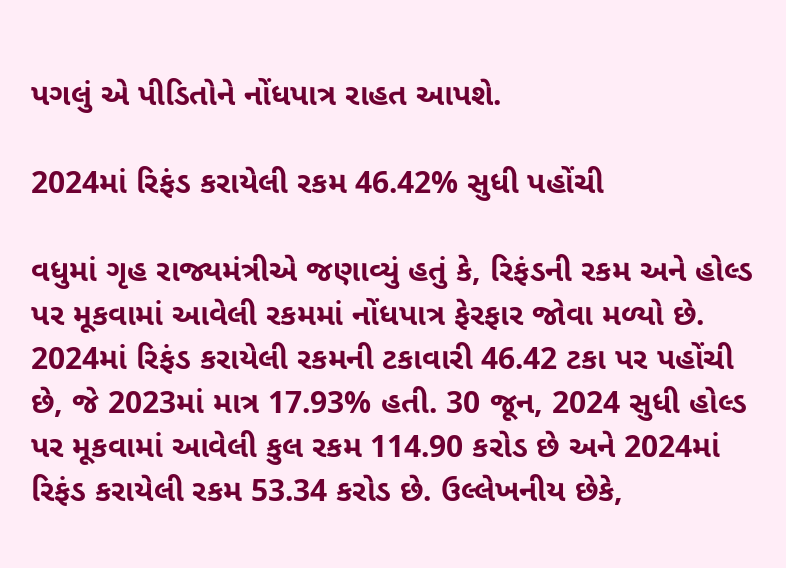પગલું એ પીડિતોને નોંધપાત્ર રાહત આપશે.

2024માં રિફંડ કરાયેલી રકમ 46.42% સુધી પહોંચી

વધુમાં ગૃહ રાજ્યમંત્રીએ જણાવ્યું હતું કે, રિફંડની રકમ અને હોલ્ડ પર મૂકવામાં આવેલી રકમમાં નોંધપાત્ર ફેરફાર જોવા મળ્યો છે. 2024માં રિફંડ કરાયેલી રકમની ટકાવારી 46.42 ટકા પર પહોંચી છે, જે 2023માં માત્ર 17.93% હતી. 30 જૂન, 2024 સુધી હોલ્ડ પર મૂકવામાં આવેલી કુલ રકમ 114.90 કરોડ છે અને 2024માં રિફંડ કરાયેલી રકમ 53.34 કરોડ છે. ઉલ્લેખનીય છેકે,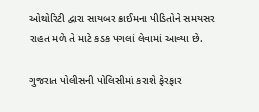ઓથોરિટી દ્વારા સાયબર ક્રાઈમના પીડિતોને સમયસર રાહત મળે તે માટે કડક પગલાં લેવામાં આવ્યા છે.

ગુજરાત પોલીસની પોલિસીમાં કરાશે ફેરફાર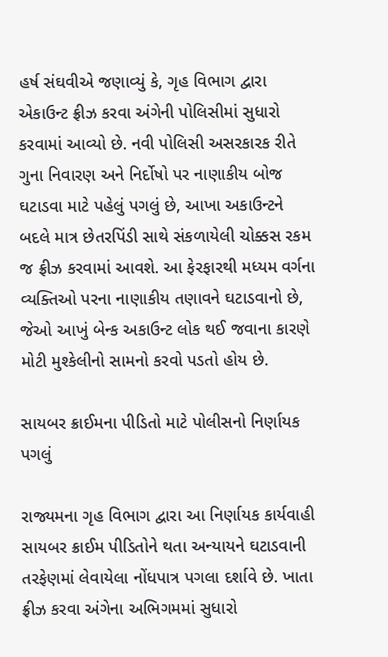હર્ષ સંઘવીએ જણાવ્યું કે, ગૃહ વિભાગ દ્વારા એકાઉન્ટ ફ્રીઝ કરવા અંગેની પોલિસીમાં સુધારો કરવામાં આવ્યો છે. નવી પોલિસી અસરકારક રીતે ગુના નિવારણ અને નિર્દોષો પર નાણાકીય બોજ ઘટાડવા માટે પહેલું પગલું છે, આખા અકાઉન્ટને બદલે માત્ર છેતરપિંડી સાથે સંકળાયેલી ચોક્કસ રકમ જ ફ્રીઝ કરવામાં આવશે. આ ફેરફારથી મધ્યમ વર્ગના વ્યક્તિઓ પરના નાણાકીય તણાવને ઘટાડવાનો છે, જેઓ આખું બેન્ક અકાઉન્ટ લોક થઈ જવાના કારણે મોટી મુશ્કેલીનો સામનો કરવો પડતો હોય છે.

સાયબર ક્રાઈમના પીડિતો માટે પોલીસનો નિર્ણાયક પગલું

રાજ્યમના ગૃહ વિભાગ દ્વારા આ નિર્ણાયક કાર્યવાહી સાયબર ક્રાઈમ પીડિતોને થતા અન્યાયને ઘટાડવાની તરફેણમાં લેવાયેલા નોંધપાત્ર પગલા દર્શાવે છે. ખાતા ફ્રીઝ કરવા અંગેના અભિગમમાં સુધારો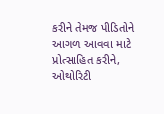કરીને તેમજ પીડિતોને આગળ આવવા માટે પ્રોત્સાહિત કરીને, ઓથોરિટી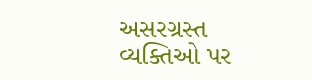અસરગ્રસ્ત વ્યક્તિઓ પર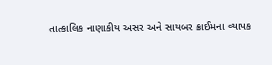તાત્કાલિક નાણાકીય અસર અને સાયબર ક્રાઈમના વ્યાપક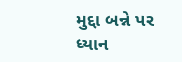મુદ્દા બન્ને પર ધ્યાન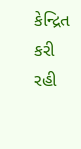કેન્દ્રિત કરી રહી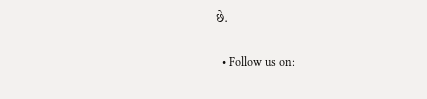છે.

  • Follow us on: